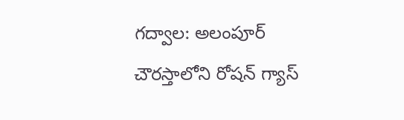గద్వాల: అలంపూర్ చౌరస్తాలోని రోషన్ గ్యాస్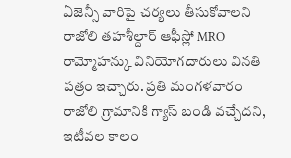ఏజెన్సీ వారిపై చర్యలు తీసుకోవాలని రాజోలి తహశీల్దార్ ఆఫీస్లో MRO రామ్మోహన్కు వినియోగదారులు వినతి పత్రం ఇచ్చారు. ప్రతి మంగళవారం రాజోలి గ్రామానికి గ్యాస్ బండి వచ్చేదని, ఇటీవల కాలం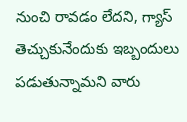నుంచి రావడం లేదని, గ్యాస్ తెచ్చుకునేందుకు ఇబ్బందులు పడుతున్నామని వారు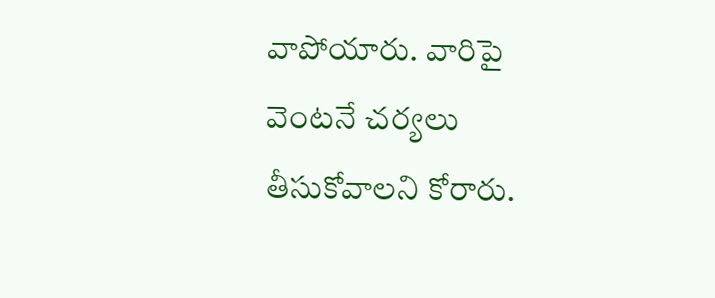వాపోయారు. వారిపై వెంటనే చర్యలు తీసుకోవాలని కోరారు.